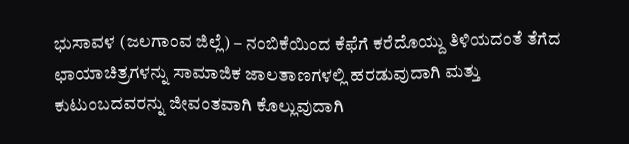ಭುಸಾವಳ (ಜಲಗಾಂವ ಜಿಲ್ಲೆ) – ನಂಬಿಕೆಯಿಂದ ಕೆಫೆಗೆ ಕರೆದೊಯ್ದು ತಿಳಿಯದಂತೆ ತೆಗೆದ ಛಾಯಾಚಿತ್ರಗಳನ್ನು ಸಾಮಾಜಿಕ ಜಾಲತಾಣಗಳಲ್ಲಿ ಹರಡುವುದಾಗಿ ಮತ್ತು ಕುಟುಂಬದವರನ್ನು ಜೀವಂತವಾಗಿ ಕೊಲ್ಲುವುದಾಗಿ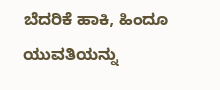ಬೆದರಿಕೆ ಹಾಕಿ, ಹಿಂದೂ ಯುವತಿಯನ್ನು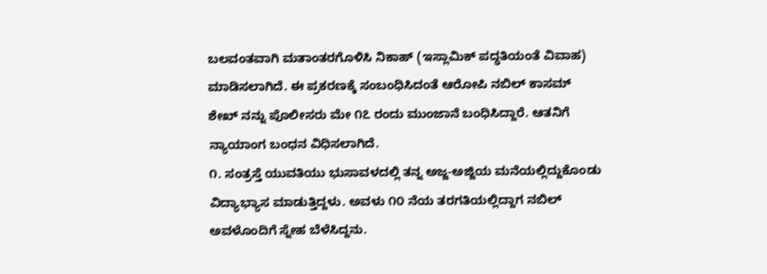ಬಲವಂತವಾಗಿ ಮತಾಂತರಗೊಳಿಸಿ ನಿಕಾಹ್ (ಇಸ್ಲಾಮಿಕ್ ಪದ್ಧತಿಯಂತೆ ವಿವಾಹ) ಮಾಡಿಸಲಾಗಿದೆ. ಈ ಪ್ರಕರಣಕ್ಕೆ ಸಂಬಂಧಿಸಿದಂತೆ ಆರೋಪಿ ನಬಿಲ್ ಕಾಸಮ್ ಶೇಖ್ ನನ್ನು ಪೊಲೀಸರು ಮೇ ೧೭ ರಂದು ಮುಂಜಾನೆ ಬಂಧಿಸಿದ್ದಾರೆ. ಆತನಿಗೆ ನ್ಯಾಯಾಂಗ ಬಂಧನ ವಿಧಿಸಲಾಗಿದೆ.
೧. ಸಂತ್ರಸ್ತೆ ಯುವತಿಯು ಭುಸಾವಳದಲ್ಲಿ ತನ್ನ ಅಜ್ಜ-ಅಜ್ಜಿಯ ಮನೆಯಲ್ಲಿದ್ದುಕೊಂಡು ವಿದ್ಯಾಭ್ಯಾಸ ಮಾಡುತ್ತಿದ್ದಳು. ಅವಳು ೧೦ ನೆಯ ತರಗತಿಯಲ್ಲಿದ್ದಾಗ ನಬಿಲ್ ಅವಳೊಂದಿಗೆ ಸ್ನೇಹ ಬೆಳೆಸಿದ್ದನು.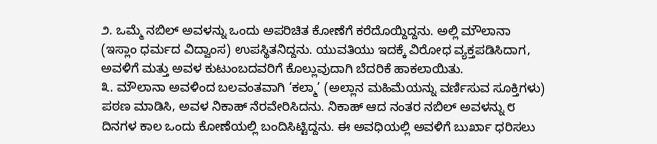೨. ಒಮ್ಮೆ ನಬಿಲ್ ಅವಳನ್ನು ಒಂದು ಅಪರಿಚಿತ ಕೋಣೆಗೆ ಕರೆದೊಯ್ದಿದ್ದನು. ಅಲ್ಲಿ ಮೌಲಾನಾ (ಇಸ್ಲಾಂ ಧರ್ಮದ ವಿದ್ವಾಂಸ) ಉಪಸ್ಥಿತನಿದ್ದನು. ಯುವತಿಯು ಇದಕ್ಕೆ ವಿರೋಧ ವ್ಯಕ್ತಪಡಿಸಿದಾಗ, ಅವಳಿಗೆ ಮತ್ತು ಅವಳ ಕುಟುಂಬದವರಿಗೆ ಕೊಲ್ಲುವುದಾಗಿ ಬೆದರಿಕೆ ಹಾಕಲಾಯಿತು.
೩. ಮೌಲಾನಾ ಅವಳಿಂದ ಬಲವಂತವಾಗಿ ‘ಕಲ್ಮಾ’ (ಅಲ್ಲಾನ ಮಹಿಮೆಯನ್ನು ವರ್ಣಿಸುವ ಸೂಕ್ತಿಗಳು) ಪಠಣ ಮಾಡಿಸಿ, ಅವಳ ನಿಕಾಹ್ ನೆರವೇರಿಸಿದನು. ನಿಕಾಹ್ ಆದ ನಂತರ ನಬಿಲ್ ಅವಳನ್ನು ೮ ದಿನಗಳ ಕಾಲ ಒಂದು ಕೋಣೆಯಲ್ಲಿ ಬಂದಿಸಿಟ್ಟಿದ್ದನು. ಈ ಅವಧಿಯಲ್ಲಿ ಅವಳಿಗೆ ಬುರ್ಖಾ ಧರಿಸಲು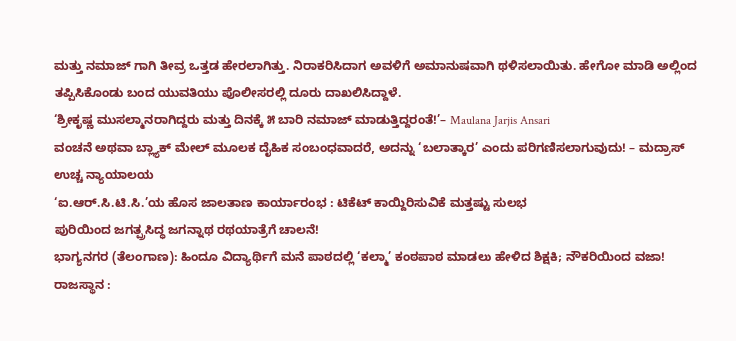ಮತ್ತು ನಮಾಜ್ ಗಾಗಿ ತೀವ್ರ ಒತ್ತಡ ಹೇರಲಾಗಿತ್ತು. ನಿರಾಕರಿಸಿದಾಗ ಅವಳಿಗೆ ಅಮಾನುಷವಾಗಿ ಥಳಿಸಲಾಯಿತು. ಹೇಗೋ ಮಾಡಿ ಅಲ್ಲಿಂದ ತಪ್ಪಿಸಿಕೊಂಡು ಬಂದ ಯುವತಿಯು ಪೊಲೀಸರಲ್ಲಿ ದೂರು ದಾಖಲಿಸಿದ್ದಾಳೆ.
‘ಶ್ರೀಕೃಷ್ಣ ಮುಸಲ್ಮಾನರಾಗಿದ್ದರು ಮತ್ತು ದಿನಕ್ಕೆ ೫ ಬಾರಿ ನಮಾಜ್ ಮಾಡುತ್ತಿದ್ದರಂತೆ!’– Maulana Jarjis Ansari
ವಂಚನೆ ಅಥವಾ ಬ್ಲ್ಯಾಕ್ ಮೇಲ್ ಮೂಲಕ ದೈಹಿಕ ಸಂಬಂಧವಾದರೆ, ಅದನ್ನು ‘ಬಲಾತ್ಕಾರ’ ಎಂದು ಪರಿಗಣಿಸಲಾಗುವುದು! – ಮದ್ರಾಸ್ ಉಚ್ಚ ನ್ಯಾಯಾಲಯ
‘ಐ.ಆರ್.ಸಿ.ಟಿ.ಸಿ.’ಯ ಹೊಸ ಜಾಲತಾಣ ಕಾರ್ಯಾರಂಭ : ಟಿಕೆಟ್ ಕಾಯ್ದಿರಿಸುವಿಕೆ ಮತ್ತಷ್ಟು ಸುಲಭ
ಪುರಿಯಿಂದ ಜಗತ್ಪ್ರಸಿದ್ಧ ಜಗನ್ನಾಥ ರಥಯಾತ್ರೆಗೆ ಚಾಲನೆ!
ಭಾಗ್ಯನಗರ (ತೆಲಂಗಾಣ): ಹಿಂದೂ ವಿದ್ಯಾರ್ಥಿಗೆ ಮನೆ ಪಾಠದಲ್ಲಿ ‘ಕಲ್ಮಾ’ ಕಂಠಪಾಠ ಮಾಡಲು ಹೇಳಿದ ಶಿಕ್ಷಕಿ; ನೌಕರಿಯಿಂದ ವಜಾ!
ರಾಜಸ್ಥಾನ :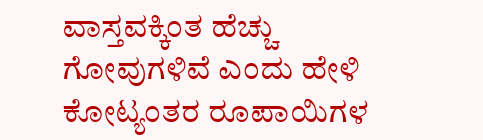ವಾಸ್ತವಕ್ಕಿಂತ ಹೆಚ್ಚು ಗೋವುಗಳಿವೆ ಎಂದು ಹೇಳಿ ಕೋಟ್ಯಂತರ ರೂಪಾಯಿಗಳ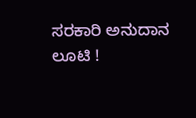ಸರಕಾರಿ ಅನುದಾನ ಲೂಟಿ !